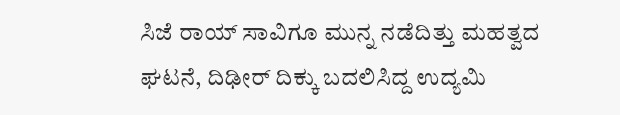ಸಿಜೆ ರಾಯ್ ಸಾವಿಗೂ ಮುನ್ನ ನಡೆದಿತ್ತು ಮಹತ್ವದ ಘಟನೆ, ದಿಢೀರ್ ದಿಕ್ಕು ಬದಲಿಸಿದ್ದ ಉದ್ಯಮಿ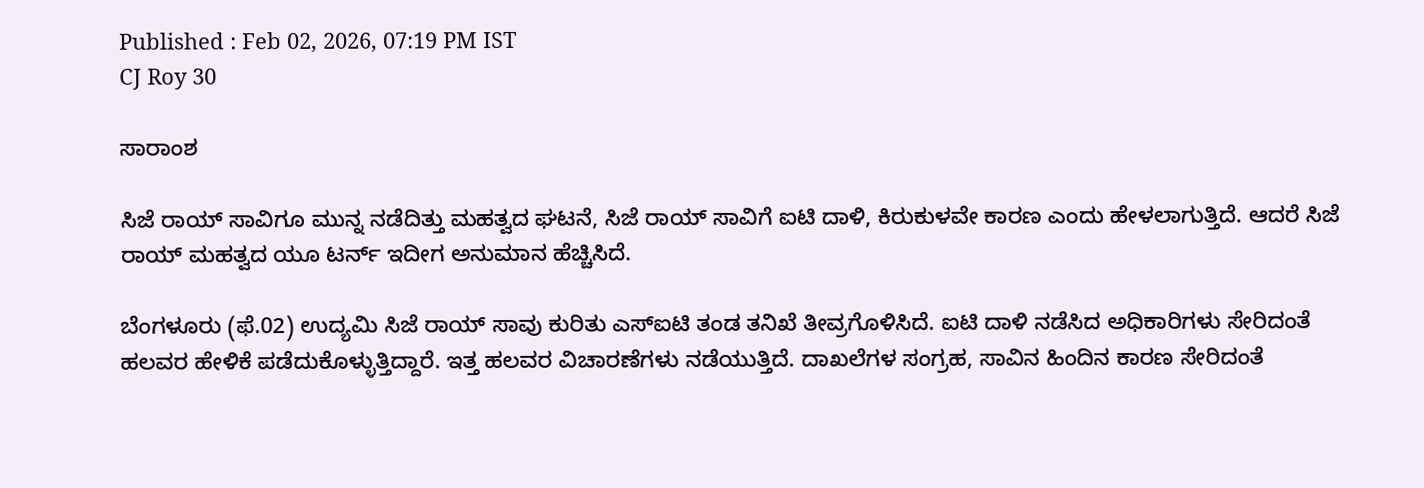Published : Feb 02, 2026, 07:19 PM IST
CJ Roy 30

ಸಾರಾಂಶ

ಸಿಜೆ ರಾಯ್ ಸಾವಿಗೂ ಮುನ್ನ ನಡೆದಿತ್ತು ಮಹತ್ವದ ಘಟನೆ, ಸಿಜೆ ರಾಯ್ ಸಾವಿಗೆ ಐಟಿ ದಾಳಿ, ಕಿರುಕುಳವೇ ಕಾರಣ ಎಂದು ಹೇಳಲಾಗುತ್ತಿದೆ. ಆದರೆ ಸಿಜೆ ರಾಯ್ ಮಹತ್ವದ ಯೂ ಟರ್ನ್ ಇದೀಗ ಅನುಮಾನ ಹೆಚ್ಚಿಸಿದೆ.

ಬೆಂಗಳೂರು (ಫೆ.02) ಉದ್ಯಮಿ ಸಿಜೆ ರಾಯ್ ಸಾವು ಕುರಿತು ಎಸ್ಐಟಿ ತಂಡ ತನಿಖೆ ತೀವ್ರಗೊಳಿಸಿದೆ. ಐಟಿ ದಾಳಿ ನಡೆಸಿದ ಅಧಿಕಾರಿಗಳು ಸೇರಿದಂತೆ ಹಲವರ ಹೇಳಿಕೆ ಪಡೆದುಕೊಳ್ಳುತ್ತಿದ್ದಾರೆ. ಇತ್ತ ಹಲವರ ವಿಚಾರಣೆಗಳು ನಡೆಯುತ್ತಿದೆ. ದಾಖಲೆಗಳ ಸಂಗ್ರಹ, ಸಾವಿನ ಹಿಂದಿನ ಕಾರಣ ಸೇರಿದಂತೆ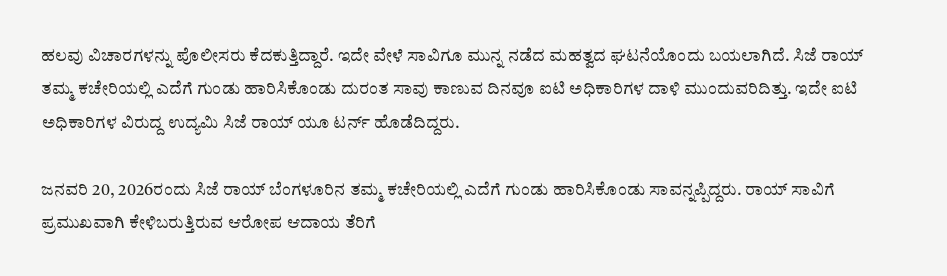ಹಲವು ವಿಚಾರಗಳನ್ನು ಪೊಲೀಸರು ಕೆದಕುತ್ತಿದ್ದಾರೆ. ಇದೇ ವೇಳೆ ಸಾವಿಗೂ ಮುನ್ನ ನಡೆದ ಮಹತ್ವದ ಘಟನೆಯೊಂದು ಬಯಲಾಗಿದೆ. ಸಿಜೆ ರಾಯ್ ತಮ್ಮ ಕಚೇರಿಯಲ್ಲಿ ಎದೆಗೆ ಗುಂಡು ಹಾರಿಸಿಕೊಂಡು ದುರಂತ ಸಾವು ಕಾಣುವ ದಿನವೂ ಐಟಿ ಅಧಿಕಾರಿಗಳ ದಾಳಿ ಮುಂದುವರಿದಿತ್ತು. ಇದೇ ಐಟಿ ಅಧಿಕಾರಿಗಳ ವಿರುದ್ದ ಉದ್ಯಮಿ ಸಿಜೆ ರಾಯ್ ಯೂ ಟರ್ನ್ ಹೊಡೆದಿದ್ದರು.

ಜನವರಿ 20, 2026ರಂದು ಸಿಜೆ ರಾಯ್ ಬೆಂಗಳೂರಿನ ತಮ್ಮ ಕಚೇರಿಯಲ್ಲಿ ಎದೆಗೆ ಗುಂಡು ಹಾರಿಸಿಕೊಂಡು ಸಾವನ್ನಪ್ಪಿದ್ದರು. ರಾಯ್ ಸಾವಿಗೆ ಪ್ರಮುಖವಾಗಿ ಕೇಳಿಬರುತ್ತಿರುವ ಆರೋಪ ಆದಾಯ ತೆರಿಗೆ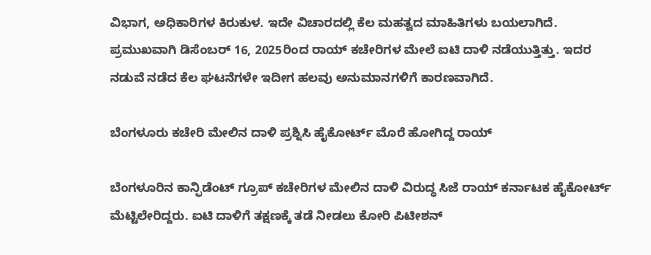ವಿಭಾಗ, ಅಧಿಕಾರಿಗಳ ಕಿರುಕುಳ. ಇದೇ ವಿಚಾರದಲ್ಲಿ ಕೆಲ ಮಹತ್ವದ ಮಾಹಿತಿಗಳು ಬಯಲಾಗಿದೆ. ಪ್ರಮುಖವಾಗಿ ಡಿಸೆಂಬರ್ 16, 2025ರಿಂದ ರಾಯ್ ಕಚೇರಿಗಳ ಮೇಲೆ ಐಟಿ ದಾಳಿ ನಡೆಯುತ್ತಿತ್ತು. ಇದರ ನಡುವೆ ನಡೆದ ಕೆಲ ಘಟನೆಗಳೇ ಇದೀಗ ಹಲವು ಅನುಮಾನಗಳಿಗೆ ಕಾರಣವಾಗಿದೆ.

ಬೆಂಗಳೂರು ಕಚೇರಿ ಮೇಲಿನ ದಾಳಿ ಪ್ರಶ್ನಿಸಿ ಹೈಕೋರ್ಟ್ ಮೊರೆ ಹೋಗಿದ್ದ ರಾಯ್

ಬೆಂಗಳೂರಿನ ಕಾನ್ಫಿಡೆಂಟ್ ಗ್ರೂಪ್ ಕಚೇರಿಗಳ ಮೇಲಿನ ದಾಳಿ ವಿರುದ್ಧ ಸಿಜೆ ರಾಯ್ ಕರ್ನಾಟಕ ಹೈಕೋರ್ಟ್ ಮೆಟ್ಟಿಲೇರಿದ್ದರು. ಐಟಿ ದಾಳಿಗೆ ತಕ್ಷಣಕ್ಕೆ ತಡೆ ನೀಡಲು ಕೋರಿ ಪಿಟೀಶನ್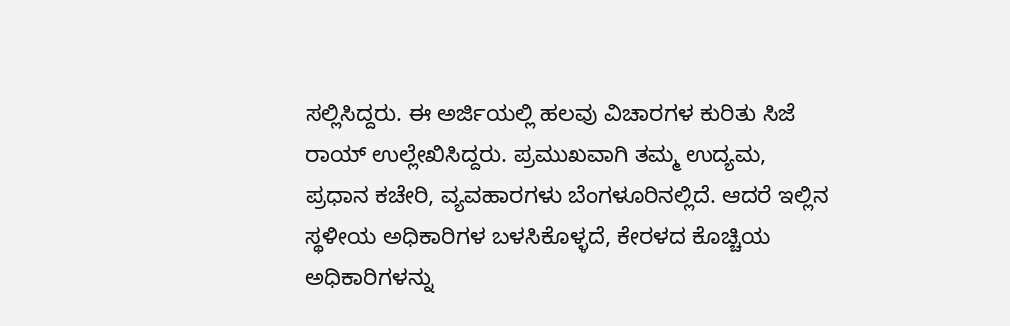ಸಲ್ಲಿಸಿದ್ದರು. ಈ ಅರ್ಜಿಯಲ್ಲಿ ಹಲವು ವಿಚಾರಗಳ ಕುರಿತು ಸಿಜೆ ರಾಯ್ ಉಲ್ಲೇಖಿಸಿದ್ದರು. ಪ್ರಮುಖವಾಗಿ ತಮ್ಮ ಉದ್ಯಮ, ಪ್ರಧಾನ ಕಚೇರಿ, ವ್ಯವಹಾರಗಳು ಬೆಂಗಳೂರಿನಲ್ಲಿದೆ. ಆದರೆ ಇಲ್ಲಿನ ಸ್ಥಳೀಯ ಅಧಿಕಾರಿಗಳ ಬಳಸಿಕೊಳ್ಳದೆ, ಕೇರಳದ ಕೊಚ್ಚಿಯ ಅಧಿಕಾರಿಗಳನ್ನು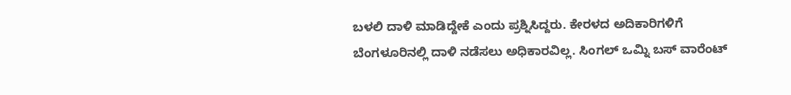ಬಳಲಿ ದಾಳಿ ಮಾಡಿದ್ದೇಕೆ ಎಂದು ಪ್ರಶ್ನಿಸಿದ್ದರು. ಕೇರಳದ ಅದಿಕಾರಿಗಳಿಗೆ ಬೆಂಗಳೂರಿನಲ್ಲಿ ದಾಳಿ ನಡೆಸಲು ಅಧಿಕಾರವಿಲ್ಲ. ಸಿಂಗಲ್ ಒಮ್ನಿ ಬಸ್ ವಾರೆಂಟ್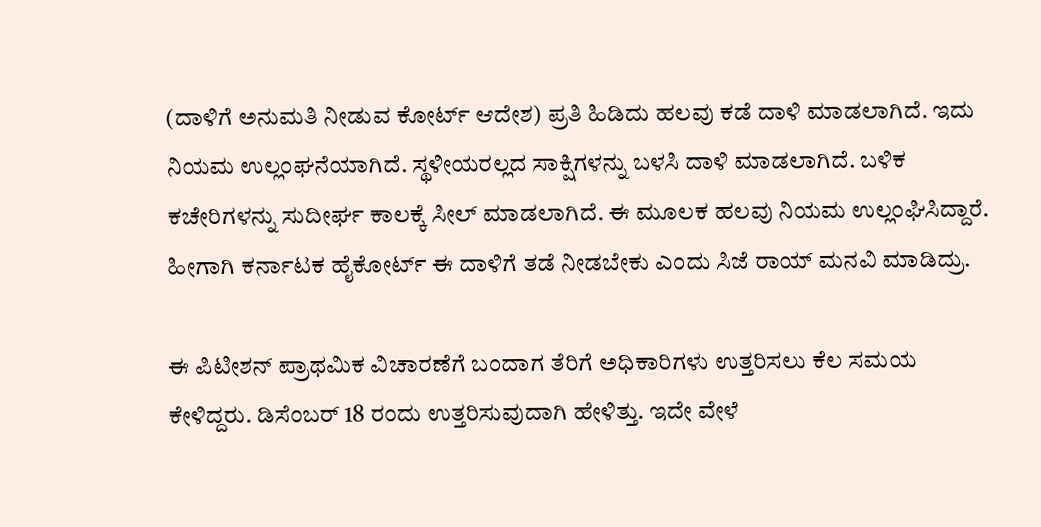(ದಾಳಿಗೆ ಅನುಮತಿ ನೀಡುವ ಕೋರ್ಟ್ ಆದೇಶ) ಪ್ರತಿ ಹಿಡಿದು ಹಲವು ಕಡೆ ದಾಳಿ ಮಾಡಲಾಗಿದೆ. ಇದು ನಿಯಮ ಉಲ್ಲಂಘನೆಯಾಗಿದೆ. ಸ್ಥಳೀಯರಲ್ಲದ ಸಾಕ್ಷಿಗಳನ್ನು ಬಳಸಿ ದಾಳಿ ಮಾಡಲಾಗಿದೆ. ಬಳಿಕ ಕಚೇರಿಗಳನ್ನು ಸುದೀರ್ಘ ಕಾಲಕ್ಕೆ ಸೀಲ್ ಮಾಡಲಾಗಿದೆ. ಈ ಮೂಲಕ ಹಲವು ನಿಯಮ ಉಲ್ಲಂಘಿಸಿದ್ದಾರೆ. ಹೀಗಾಗಿ ಕರ್ನಾಟಕ ಹೈಕೋರ್ಟ್ ಈ ದಾಳಿಗೆ ತಡೆ ನೀಡಬೇಕು ಎಂದು ಸಿಜೆ ರಾಯ್ ಮನವಿ ಮಾಡಿದ್ರು.

ಈ ಪಿಟೀಶನ್ ಪ್ರಾಥಮಿಕ ವಿಚಾರಣೆಗೆ ಬಂದಾಗ ತೆರಿಗೆ ಅಧಿಕಾರಿಗಳು ಉತ್ತರಿಸಲು ಕೆಲ ಸಮಯ ಕೇಳಿದ್ದರು. ಡಿಸೆಂಬರ್ 18 ರಂದು ಉತ್ತರಿಸುವುದಾಗಿ ಹೇಳಿತ್ತು. ಇದೇ ವೇಳೆ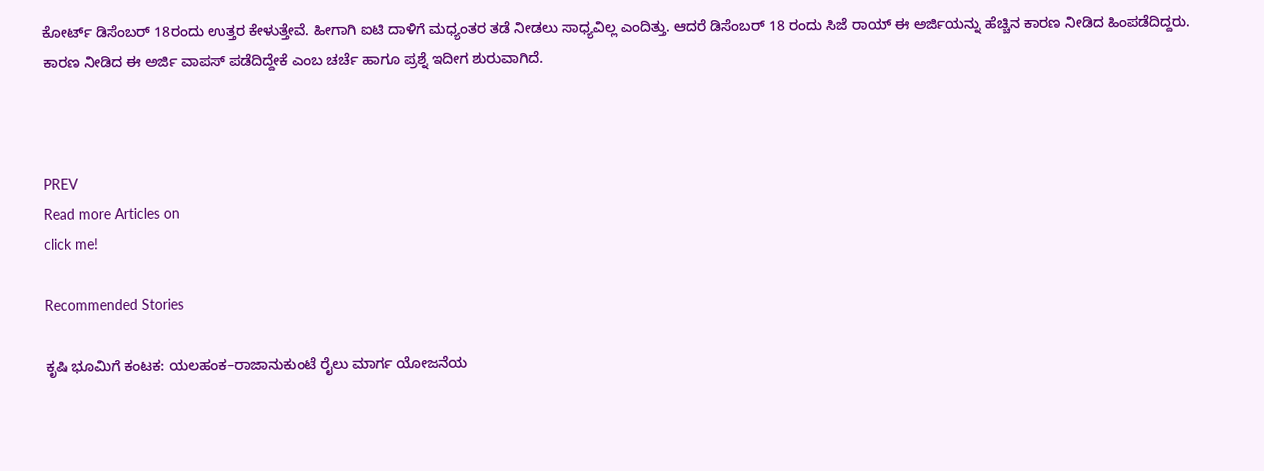ಕೋರ್ಟ್ ಡಿಸೆಂಬರ್ 18ರಂದು ಉತ್ತರ ಕೇಳುತ್ತೇವೆ. ಹೀಗಾಗಿ ಐಟಿ ದಾಳಿಗೆ ಮಧ್ಯಂತರ ತಡೆ ನೀಡಲು ಸಾಧ್ಯವಿಲ್ಲ ಎಂದಿತ್ತು. ಆದರೆ ಡಿಸೆಂಬರ್ 18 ರಂದು ಸಿಜೆ ರಾಯ್ ಈ ಅರ್ಜಿಯನ್ನು ಹೆಚ್ಚಿನ ಕಾರಣ ನೀಡಿದ ಹಿಂಪಡೆದಿದ್ದರು. ಕಾರಣ ನೀಡಿದ ಈ ಅರ್ಜಿ ವಾಪಸ್ ಪಡೆದಿದ್ದೇಕೆ ಎಂಬ ಚರ್ಚೆ ಹಾಗೂ ಪ್ರಶ್ನೆ ಇದೀಗ ಶುರುವಾಗಿದೆ.



PREV
Read more Articles on
click me!

Recommended Stories

ಕೃಷಿ ಭೂಮಿಗೆ ಕಂಟಕ: ಯಲಹಂಕ–ರಾಜಾನುಕುಂಟೆ ರೈಲು ಮಾರ್ಗ ಯೋಜನೆಯ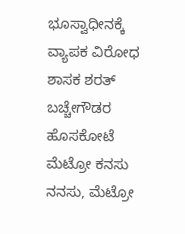ಭೂಸ್ವಾಧೀನಕ್ಕೆ ವ್ಯಾಪಕ ವಿರೋಧ
ಶಾಸಕ ಶರತ್ ಬಚ್ಚೇಗೌಡರ ಹೊಸಕೋಟೆ ಮೆಟ್ರೋ ಕನಸು ನನಸು, ಮೆಟ್ರೋ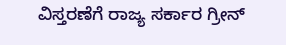ವಿಸ್ತರಣೆಗೆ ರಾಜ್ಯ ಸರ್ಕಾರ ಗ್ರೀನ್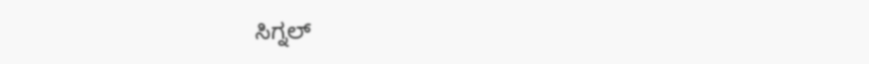ಸಿಗ್ನಲ್